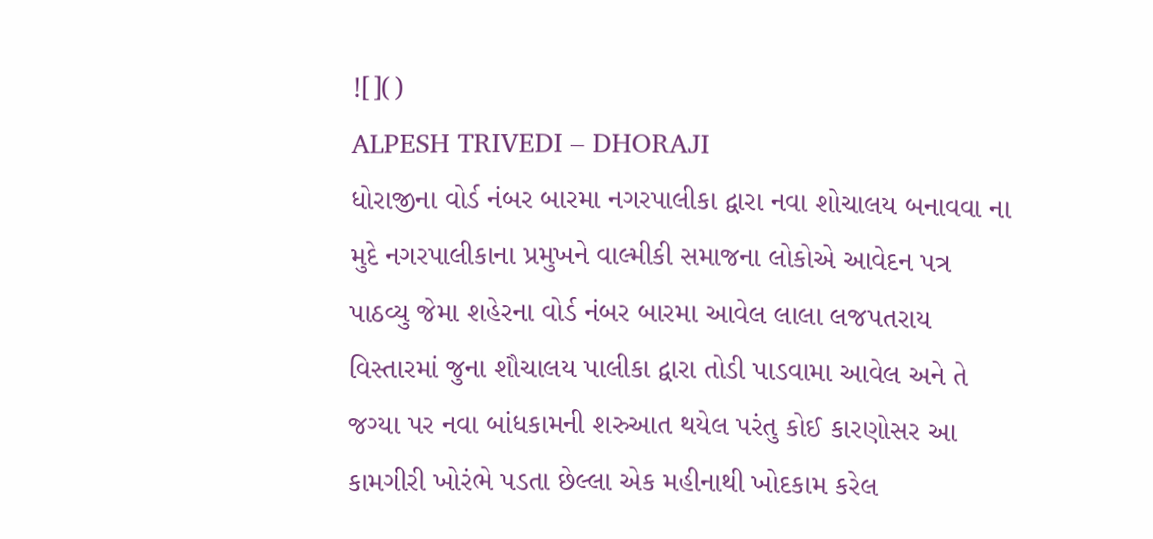![]()
ALPESH TRIVEDI – DHORAJI
ધોરાજીના વોર્ડ નંબર બારમા નગરપાલીકા દ્વારા નવા શોચાલય બનાવવા ના મુદે નગરપાલીકાના પ્રમુખને વાલ્મીકી સમાજના લોકોએ આવેદન પત્ર પાઠવ્યુ જેમા શહેરના વોર્ડ નંબર બારમા આવેલ લાલા લજપતરાય વિસ્તારમાં જુના શૌચાલય પાલીકા દ્વારા તોડી પાડવામા આવેલ અને તે જગ્યા પર નવા બાંધકામની શરુઆત થયેલ પરંતુ કોઈ કારણોસર આ કામગીરી ખોરંભે પડતા છેલ્લા એક મહીનાથી ખોદકામ કરેલ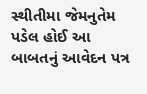સ્થીતીમા જેમનુતેમ પડેલ હોઈ આ બાબતનું આવેદન પત્ર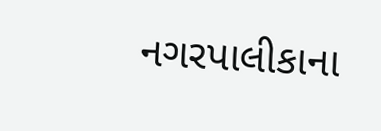નગરપાલીકાના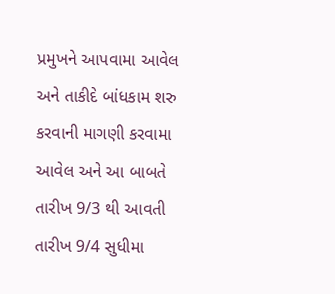પ્રમુખને આપવામા આવેલ અને તાકીદે બાંધકામ શરુ કરવાની માગણી કરવામા આવેલ અને આ બાબતે તારીખ 9/3 થી આવતી તારીખ 9/4 સુધીમા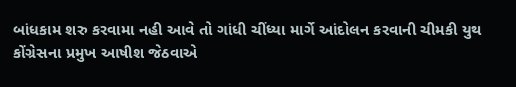બાંધકામ શરુ કરવામા નહી આવે તો ગાંધી ચીંધ્યા માર્ગે આંદોલન કરવાની ચીમકી યુથ કોંગ્રેસના પ્રમુખ આષીશ જેઠવાએ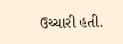ઉચ્ચારી હતી.